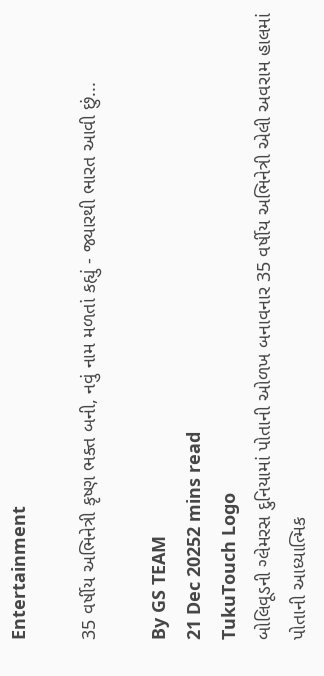Entertainment

35 વર્ષીય અભિનેત્રી કૃષ્ણ ભક્ત બની, નવું નામ મળતાં કહ્યું - જ્યારથી ભારત આવી છું...

By GS TEAM
21 Dec 20252 mins read
TukuTouch Logo
બોલિવૂડની ગ્લેમરસ દુનિયામાં પોતાની ઓળખ બનાવનાર 35 વર્ષીય અભિનેત્રી એલી અવરામ હાલમાં પોતાની આધ્યાત્મિક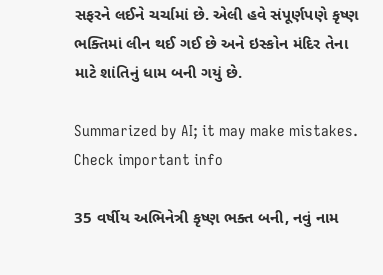સફરને લઈને ચર્ચામાં છે. એલી હવે સંપૂર્ણપણે કૃષ્ણ ભક્તિમાં લીન થઈ ગઈ છે અને ઇસ્કોન મંદિર તેના માટે શાંતિનું ધામ બની ગયું છે.

Summarized by AI; it may make mistakes. Check important info

35 વર્ષીય અભિનેત્રી કૃષ્ણ ભક્ત બની, નવું નામ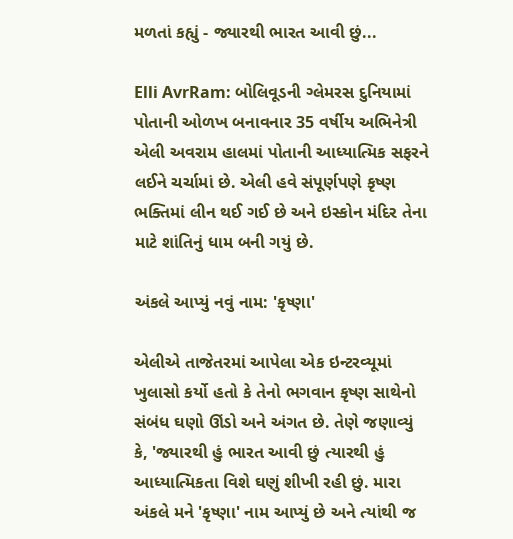મળતાં કહ્યું - જ્યારથી ભારત આવી છું...

Elli AvrRam: બોલિવૂડની ગ્લેમરસ દુનિયામાં પોતાની ઓળખ બનાવનાર 35 વર્ષીય અભિનેત્રી એલી અવરામ હાલમાં પોતાની આધ્યાત્મિક સફરને લઈને ચર્ચામાં છે. એલી હવે સંપૂર્ણપણે કૃષ્ણ ભક્તિમાં લીન થઈ ગઈ છે અને ઇસ્કોન મંદિર તેના માટે શાંતિનું ધામ બની ગયું છે.

અંકલે આપ્યું નવું નામ: 'કૃષ્ણા'

એલીએ તાજેતરમાં આપેલા એક ઇન્ટરવ્યૂમાં ખુલાસો કર્યો હતો કે તેનો ભગવાન કૃષ્ણ સાથેનો સંબંધ ઘણો ઊંડો અને અંગત છે. તેણે જણાવ્યું કે, 'જ્યારથી હું ભારત આવી છું ત્યારથી હું આધ્યાત્મિકતા વિશે ઘણું શીખી રહી છું. મારા અંકલે મને 'કૃષ્ણા' નામ આપ્યું છે અને ત્યાંથી જ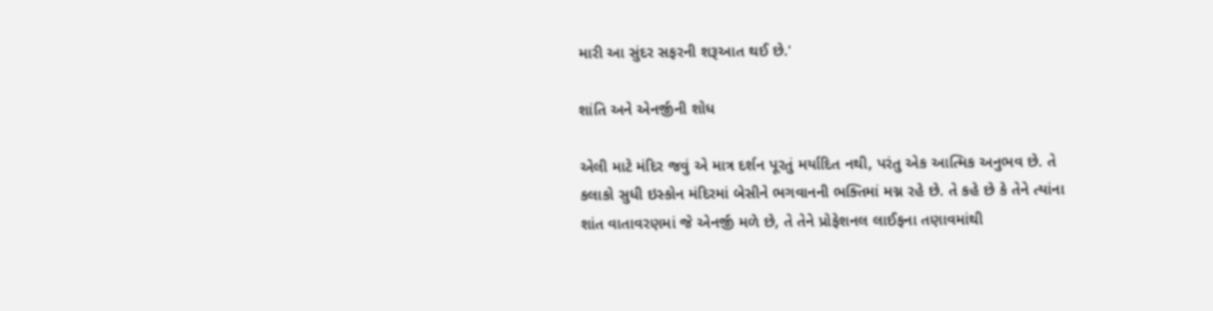મારી આ સુંદર સફરની શરૂઆત થઈ છે.'

શાંતિ અને એનર્જીની શોધ

એલી માટે મંદિર જવું એ માત્ર દર્શન પૂરતું મર્યાદિત નથી, પરંતુ એક આત્મિક અનુભવ છે. તે કલાકો સુધી ઇસ્કોન મંદિરમાં બેસીને ભગવાનની ભક્તિમાં મગ્ન રહે છે. તે કહે છે કે તેને ત્યાંના શાંત વાતાવરણમાં જે એનર્જી મળે છે, તે તેને પ્રોફેશનલ લાઈફના તણાવમાંથી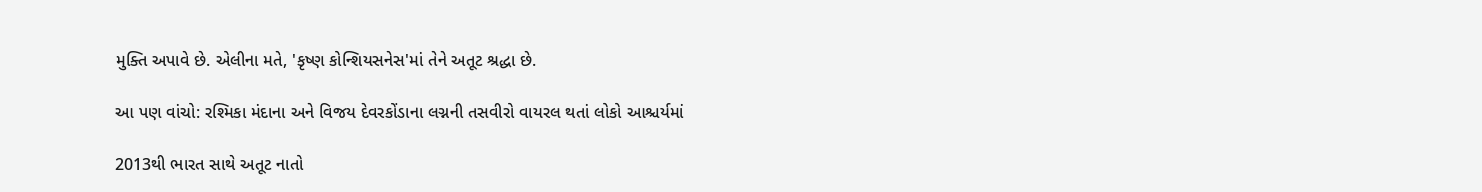મુક્તિ અપાવે છે. એલીના મતે, 'કૃષ્ણ કોન્શિયસનેસ'માં તેને અતૂટ શ્રદ્ધા છે.

આ પણ વાંચો: રશ્મિકા મંદાના અને વિજય દેવરકોંડાના લગ્નની તસવીરો વાયરલ થતાં લોકો આશ્ચર્યમાં

2013થી ભારત સાથે અતૂટ નાતો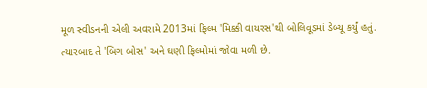મૂળ સ્વીડનની એલી અવરામે 2013માં ફિલ્મ 'મિક્કી વાયરસ'થી બોલિવૂડમાં ડેબ્યૂ કર્યું હતું. ત્યારબાદ તે 'બિગ બોસ' અને ઘણી ફિલ્મોમાં જોવા મળી છે.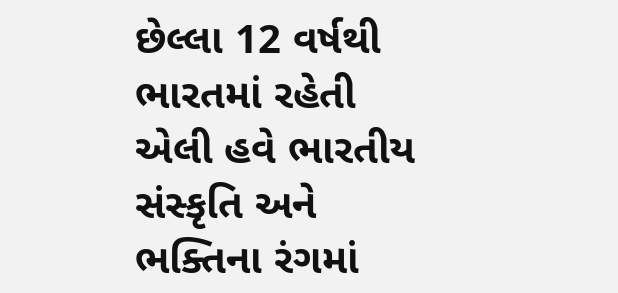છેલ્લા 12 વર્ષથી ભારતમાં રહેતી એલી હવે ભારતીય સંસ્કૃતિ અને ભક્તિના રંગમાં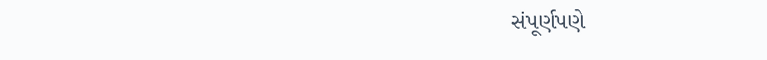સંપૂર્ણપણે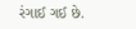રંગાઈ ગઈ છે.